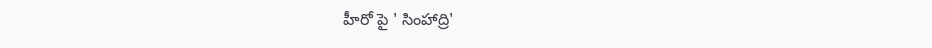హీరో పై ' సింహాద్రి'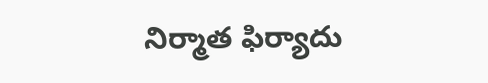నిర్మాత ఫిర్యాదు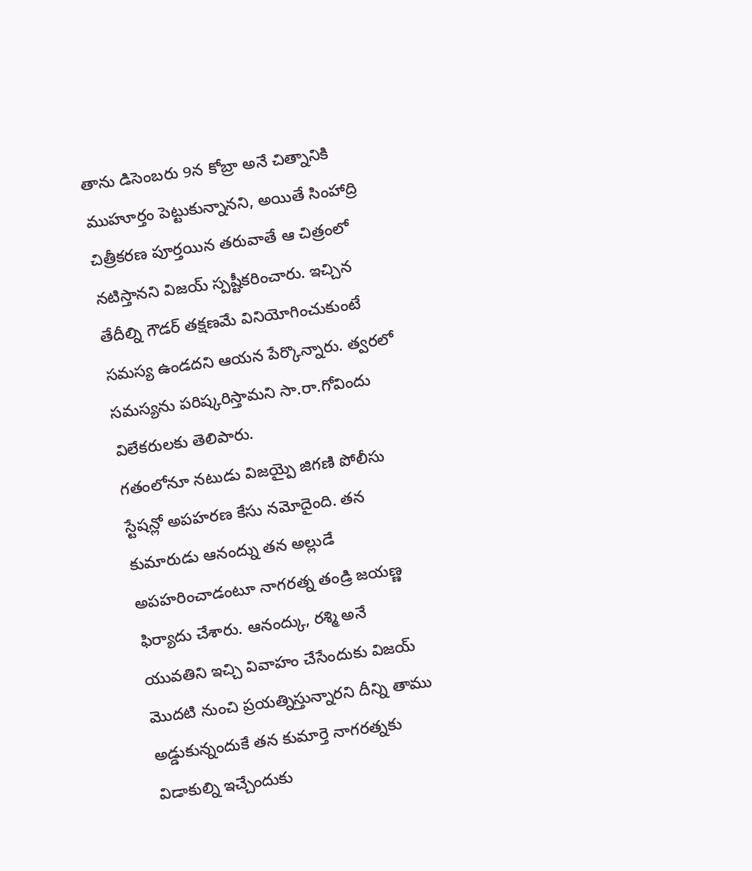తాను డిసెంబరు 9న కోబ్రా అనే చిత్నానికి ముహూర్తం పెట్టుకున్నానని, అయితే సింహాద్రి చిత్రీకరణ పూర్తయిన తరువాతే ఆ చిత్రంలో నటిస్తానని విజయ్ స్పష్టీకరించారు. ఇచ్చిన తేదీల్ని గౌడర్ తక్షణమే వినియోగించుకుంటే సమస్య ఉండదని ఆయన పేర్కొన్నారు. త్వరలో సమస్యను పరిష్కరిస్తామని సా.రా.గోవిందు విలేకరులకు తెలిపారు.
గతంలోనూ నటుడు విజయ్పై జిగణి పోలీసు స్టేషన్లో అపహరణ కేసు నమోదైంది. తన కుమారుడు ఆనంద్ను తన అల్లుడే అపహరించాడంటూ నాగరత్న తండ్రి జయణ్ణ ఫిర్యాదు చేశారు. ఆనంద్కు, రశ్మి అనే యువతిని ఇచ్చి వివాహం చేసేందుకు విజయ్ మొదటి నుంచి ప్రయత్నిస్తున్నారని దీన్ని తాము అడ్డుకున్నందుకే తన కుమార్తె నాగరత్నకు విడాకుల్ని ఇచ్చేందుకు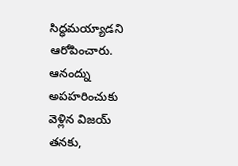సిద్ధమయ్యాడని ఆరోపించారు. ఆనంద్ను అపహరించుకు వెళ్లిన విజయ్ తనకు,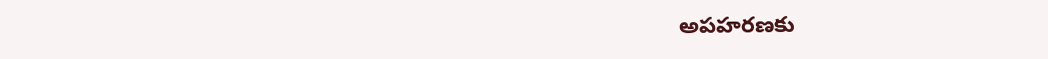అపహరణకు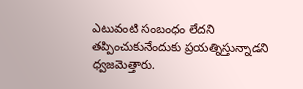ఎటువంటి సంబంధం లేదని తప్పించుకునేందుకు ప్రయత్నిస్తున్నాడని ధ్వజమెత్తారు.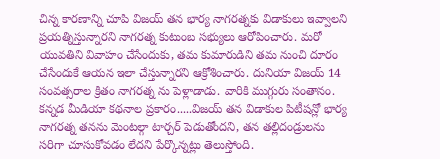చిన్న కారణాన్ని చూపి విజయ్ తన భార్య నాగరత్నకు విడాకులు ఇవ్వాలని ప్రయత్నిస్తున్నారని నాగరత్న కుటుంబ సభ్యులు ఆరోపించారు. మరో యువతిని వివాహం చేసేందుకు, తమ కుమారుడిని తమ నుంచి దూరం చేసేందుకే ఆయన ఇలా చేస్తున్నారని ఆక్రోశించారు. దునియా విజయ్ 14 సంవత్సరాల క్రితం నాగరత్న ను పెళ్లాడాడు. వారికి ముగ్గురు సంతానం. కన్నడ మీడియా కథనాల ప్రకారం.....విజయ్ తన విడాకుల పిటీషన్లో భార్య నాగరత్న తనను మెంటల్గా టార్చర్ పెడుతోందని, తన తల్లిదండ్రులను సరిగా చూసుకోవడం లేదని పేర్కొన్నట్లు తెలుస్తోంది.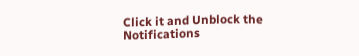Click it and Unblock the Notifications